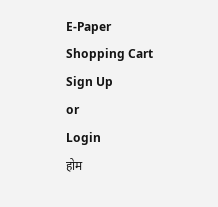E-Paper
Shopping Cart
Sign Up
or
Login
होम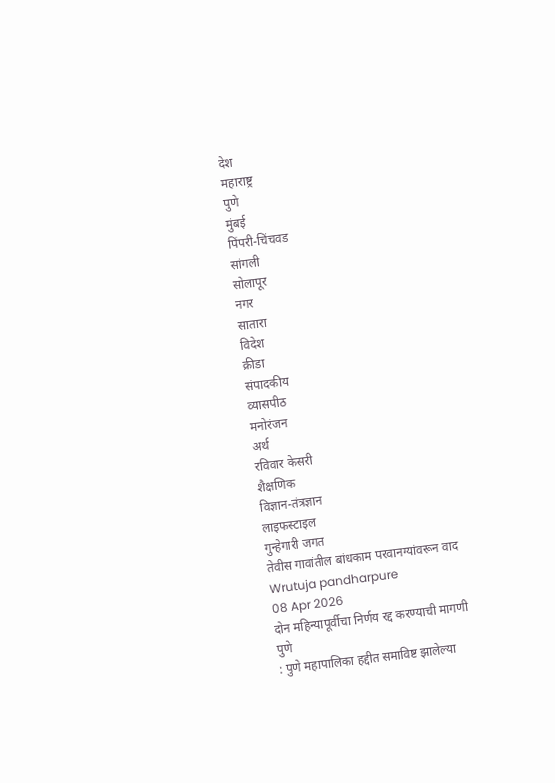देश
महाराष्ट्र
पुणे
मुंबई
पिंपरी-चिंचवड
सांगली
सोलापूर
नगर
सातारा
विदेश
क्रीडा
संपादकीय
व्यासपीठ
मनोरंजन
अर्थ
रविवार केसरी
शैक्षणिक
विज्ञान-तंत्रज्ञान
लाइफस्टाइल
गुन्हेगारी जगत
तेवीस गावांतील बांधकाम परवानग्यांवरून वाद
Wrutuja pandharpure
08 Apr 2026
दोन महिन्यापूर्वीचा निर्णय रद्द करण्याची मागणी
पुणे
: पुणे महापालिका हद्दीत समाविष्ट झालेल्या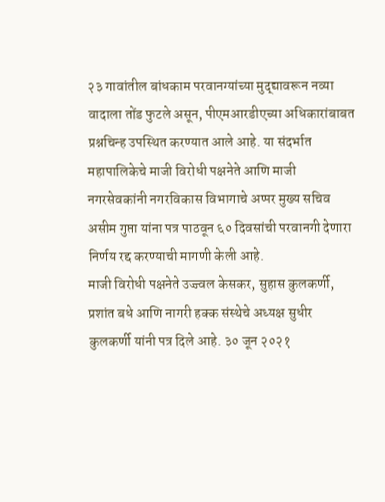२३ गावांतील बांधकाम परवानग्यांच्या मुद्द्यावरून नव्या वादाला तोंड फुटले असून, पीएमआरडीएच्या अधिकारांबाबत प्रश्नचिन्ह उपस्थित करण्यात आले आहे. या संदर्भात महापालिकेचे माजी विरोधी पक्षनेते आणि माजी नगरसेवकांनी नगरविकास विभागाचे अप्पर मुख्य सचिव असीम गुप्ता यांना पत्र पाठवून ६० दिवसांची परवानगी देणारा निर्णय रद्द करण्याची मागणी केली आहे.
माजी विरोधी पक्षनेते उज्ज्वल केसकर, सुहास कुलकर्णी, प्रशांत बधे आणि नागरी हक्क संस्थेचे अध्यक्ष सुधीर कुलकर्णी यांनी पत्र दिले आहे. ३० जून २०२१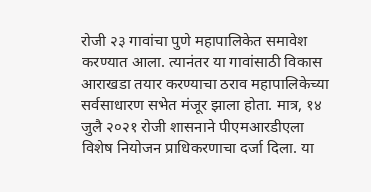रोजी २३ गावांचा पुणे महापालिकेत समावेश करण्यात आला. त्यानंतर या गावांसाठी विकास आराखडा तयार करण्याचा ठराव महापालिकेच्या सर्वसाधारण सभेत मंजूर झाला होता. मात्र, १४ जुलै २०२१ रोजी शासनाने पीएमआरडीएला विशेष नियोजन प्राधिकरणाचा दर्जा दिला. या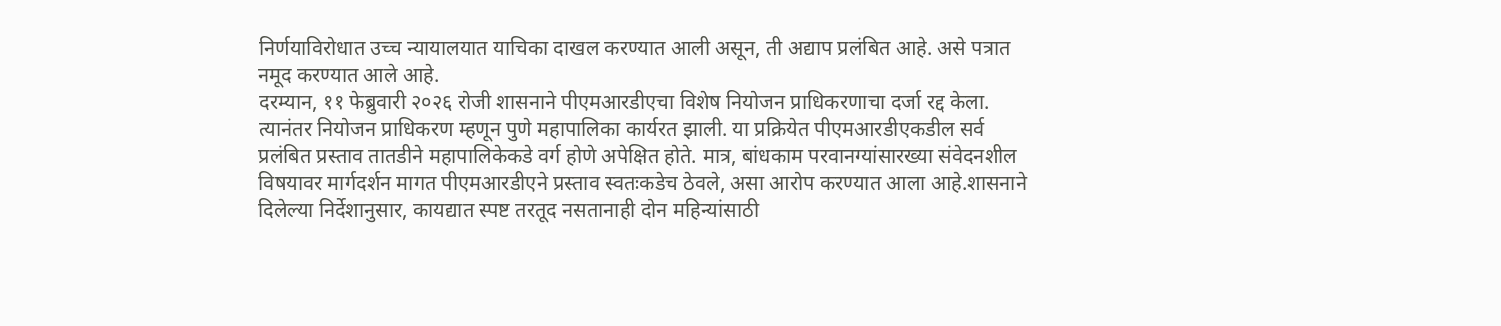निर्णयाविरोधात उच्च न्यायालयात याचिका दाखल करण्यात आली असून, ती अद्याप प्रलंबित आहे. असे पत्रात नमूद करण्यात आले आहे.
दरम्यान, ११ फेब्रुवारी २०२६ रोजी शासनाने पीएमआरडीएचा विशेष नियोजन प्राधिकरणाचा दर्जा रद्द केला. त्यानंतर नियोजन प्राधिकरण म्हणून पुणे महापालिका कार्यरत झाली. या प्रक्रियेत पीएमआरडीएकडील सर्व प्रलंबित प्रस्ताव तातडीने महापालिकेकडे वर्ग होणे अपेक्षित होते. मात्र, बांधकाम परवानग्यांसारख्या संवेदनशील विषयावर मार्गदर्शन मागत पीएमआरडीएने प्रस्ताव स्वतःकडेच ठेवले, असा आरोप करण्यात आला आहे.शासनाने दिलेल्या निर्देशानुसार, कायद्यात स्पष्ट तरतूद नसतानाही दोन महिन्यांसाठी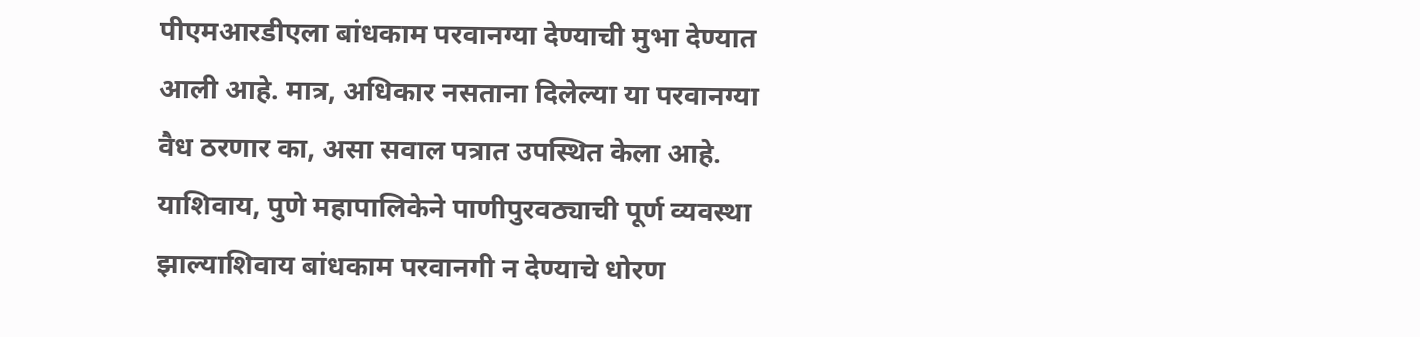पीएमआरडीएला बांधकाम परवानग्या देण्याची मुभा देण्यात आली आहे. मात्र, अधिकार नसताना दिलेल्या या परवानग्या वैध ठरणार का, असा सवाल पत्रात उपस्थित केला आहे.
याशिवाय, पुणे महापालिकेने पाणीपुरवठ्याची पूर्ण व्यवस्था झाल्याशिवाय बांधकाम परवानगी न देण्याचे धोरण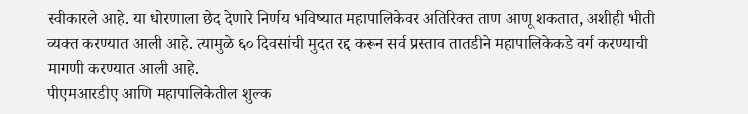स्वीकारले आहे. या धोरणाला छेद देणारे निर्णय भविष्यात महापालिकेवर अतिरिक्त ताण आणू शकतात, अशीही भीती व्यक्त करण्यात आली आहे. त्यामुळे ६० दिवसांची मुदत रद्द करून सर्व प्रस्ताव तातडीने महापालिकेकडे वर्ग करण्याची मागणी करण्यात आली आहे.
पीएमआरडीए आणि महापालिकेतील शुल्क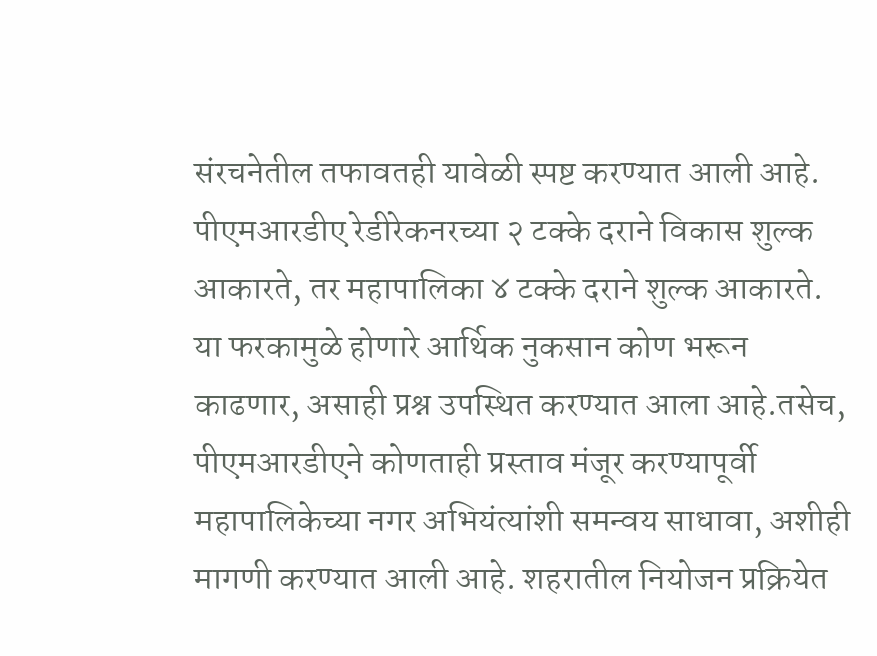संरचनेतील तफावतही यावेळी स्पष्ट करण्यात आली आहे. पीएमआरडीए रेडीरेकनरच्या २ टक्के दराने विकास शुल्क आकारते, तर महापालिका ४ टक्के दराने शुल्क आकारते. या फरकामुळे होणारे आर्थिक नुकसान कोण भरून काढणार, असाही प्रश्न उपस्थित करण्यात आला आहे.तसेच, पीएमआरडीएने कोणताही प्रस्ताव मंजूर करण्यापूर्वी महापालिकेच्या नगर अभियंत्यांशी समन्वय साधावा, अशीही मागणी करण्यात आली आहे. शहरातील नियोजन प्रक्रियेत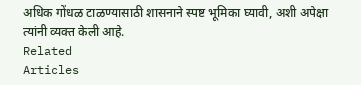अधिक गोंधळ टाळण्यासाठी शासनाने स्पष्ट भूमिका घ्यावी, अशी अपेक्षा त्यांनी व्यक्त केली आहे.
Related
Articles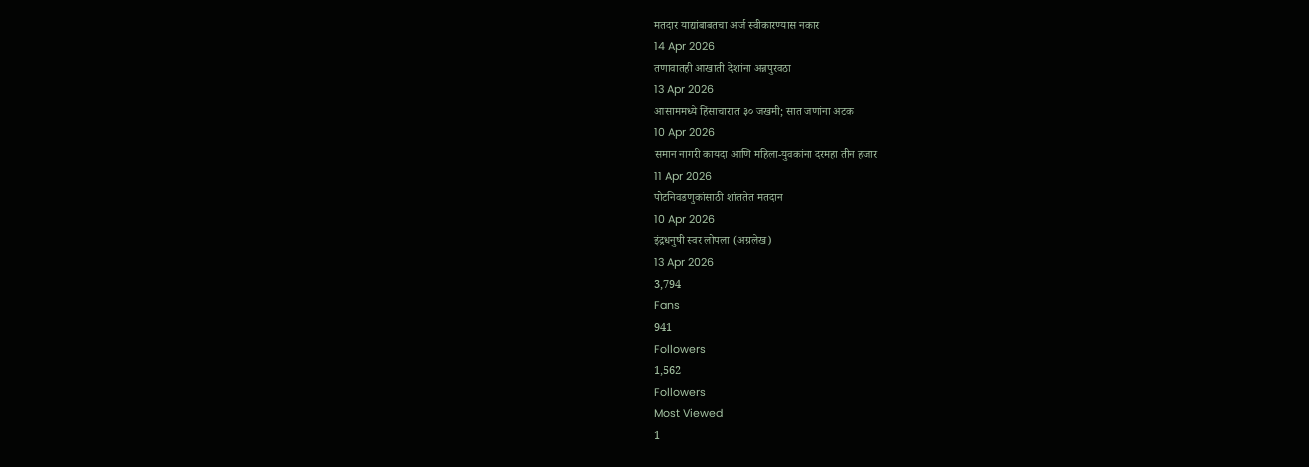मतदार याद्यांबाबतचा अर्ज स्वीकारण्यास नकार
14 Apr 2026
तणावातही आखाती देशांना अन्नपुरवठा
13 Apr 2026
आसाममध्ये हिंसाचारात ३० जखमी; सात जणांना अटक
10 Apr 2026
समान नागरी कायदा आणि महिला-युवकांना दरमहा तीन हजार
11 Apr 2026
पोटनिवडणुकांसाठी शांततेत मतदान
10 Apr 2026
इंद्रधनुषी स्वर लोपला (अग्रलेख)
13 Apr 2026
3,794
Fans
941
Followers
1,562
Followers
Most Viewed
1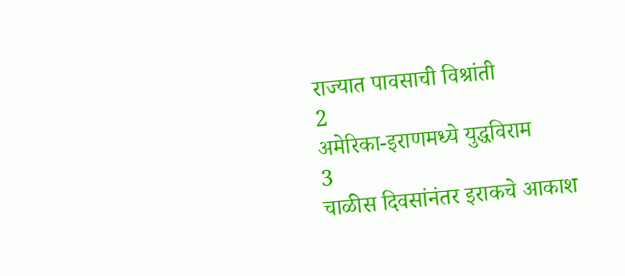राज्यात पावसाची विश्रांती
2
अमेरिका-इराणमध्ये युद्धविराम
3
चाळीस दिवसांनंतर इराकचे आकाश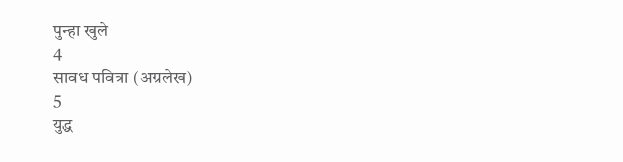पुन्हा खुले
4
सावध पवित्रा (अग्रलेख)
5
युद्ध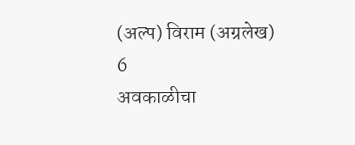(अल्प) विराम (अग्रलेख)
6
अवकाळीचा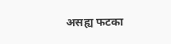असह्य फटका